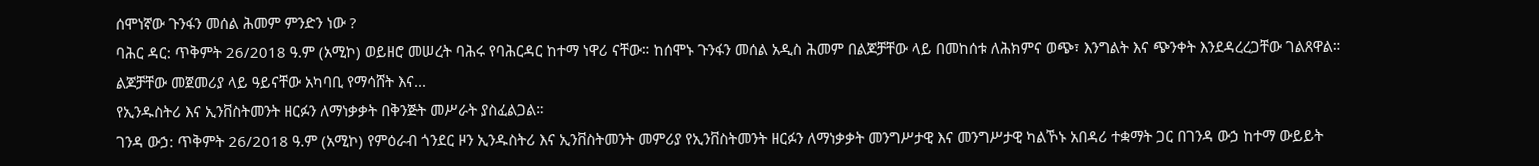ሰሞነኛው ጉንፋን መሰል ሕመም ምንድን ነው ?
ባሕር ዳር: ጥቅምት 26/2018 ዓ.ም (አሚኮ) ወይዘሮ መሠረት ባሕሩ የባሕርዳር ከተማ ነዋሪ ናቸው። ከሰሞኑ ጉንፋን መሰል አዲስ ሕመም በልጆቻቸው ላይ በመከሰቱ ለሕክምና ወጭ፣ እንግልት እና ጭንቀት እንደዳረረጋቸው ገልጸዋል።
ልጆቻቸው መጀመሪያ ላይ ዓይናቸው አካባቢ የማሳሸት እና...
የኢንዱስትሪ እና ኢንቨስትመንት ዘርፉን ለማነቃቃት በቅንጅት መሥራት ያስፈልጋል።
ገንዳ ውኃ: ጥቅምት 26/2018 ዓ.ም (አሚኮ) የምዕራብ ጎንደር ዞን ኢንዱስትሪ እና ኢንቨስትመንት መምሪያ የኢንቨስትመንት ዘርፉን ለማነቃቃት መንግሥታዊ እና መንግሥታዊ ካልኾኑ አበዳሪ ተቋማት ጋር በገንዳ ውኃ ከተማ ውይይት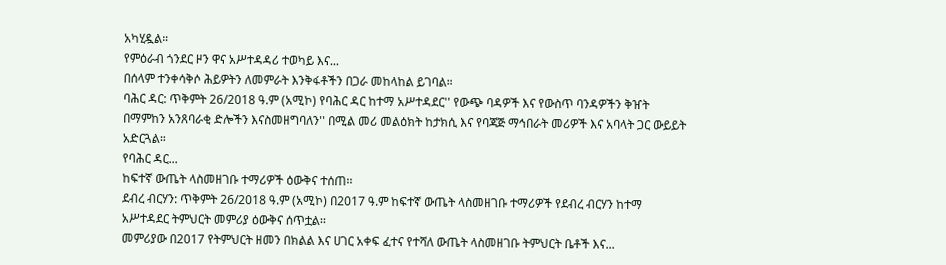አካሂዷል።
የምዕራብ ጎንደር ዞን ዋና አሥተዳዳሪ ተወካይ እና...
በሰላም ተንቀሳቅሶ ሕይዎትን ለመምራት እንቅፋቶችን በጋራ መከላከል ይገባል።
ባሕር ዳር: ጥቅምት 26/2018 ዓ.ም (አሚኮ) የባሕር ዳር ከተማ አሥተዳደር'' የውጭ ባዳዎች እና የውስጥ ባንዳዎችን ቅዠት በማምከን አንጸባራቂ ድሎችን እናስመዘግባለን'' በሚል መሪ መልዕክት ከታክሲ እና የባጃጅ ማኅበራት መሪዎች እና አባላት ጋር ውይይት አድርጓል።
የባሕር ዳር...
ከፍተኛ ውጤት ላስመዘገቡ ተማሪዎች ዕውቅና ተሰጠ፡፡
ደብረ ብርሃን: ጥቅምት 26/2018 ዓ.ም (አሚኮ) በ2017 ዓ.ም ከፍተኛ ውጤት ላስመዘገቡ ተማሪዎች የደብረ ብርሃን ከተማ አሥተዳደር ትምህርት መምሪያ ዕውቅና ሰጥቷል፡፡
መምሪያው በ2017 የትምህርት ዘመን በክልል እና ሀገር አቀፍ ፈተና የተሻለ ውጤት ላስመዘገቡ ትምህርት ቤቶች እና...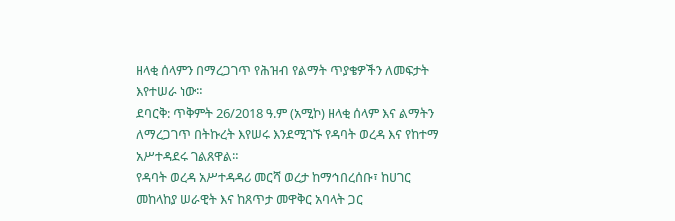ዘላቂ ሰላምን በማረጋገጥ የሕዝብ የልማት ጥያቄዎችን ለመፍታት እየተሠራ ነው።
ደባርቅ: ጥቅምት 26/2018 ዓ.ም (አሚኮ) ዘላቂ ሰላም እና ልማትን ለማረጋገጥ በትኩረት እየሠሩ እንደሚገኙ የዳባት ወረዳ እና የከተማ አሥተዳደሩ ገልጸዋል።
የዳባት ወረዳ አሥተዳዳሪ መርሻ ወረታ ከማኅበረሰቡ፣ ከሀገር መከላከያ ሠራዊት እና ከጸጥታ መዋቅር አባላት ጋር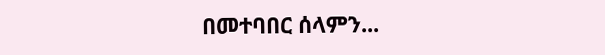በመተባበር ሰላምን...